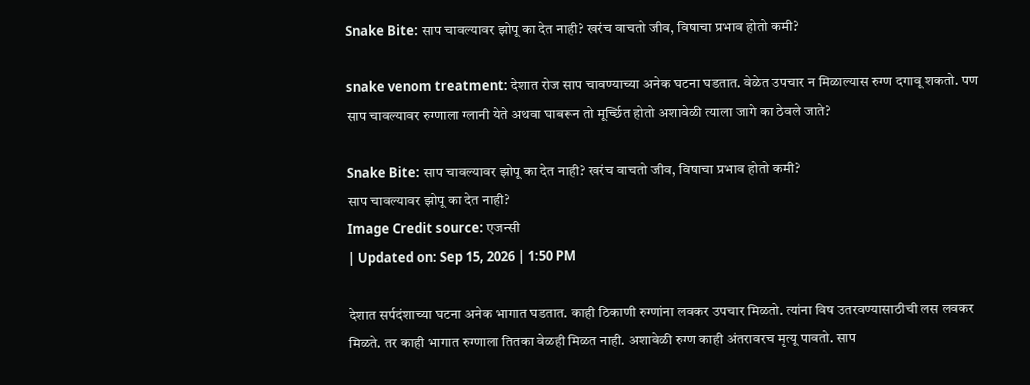Snake Bite: साप चावल्यावर झोपू का देत नाही? खरंच वाचतो जीव, विषाचा प्रभाव होतो कमी?

snake venom treatment: देशात रोज साप चावण्याच्या अनेक घटना घडतात. वेळेत उपचार न मिळाल्यास रुग्ण दगावू शकतो. पण साप चावल्यावर रुग्णाला ग्लानी येते अथवा घाबरून तो मूर्च्छित होतो अशावेळी त्याला जागे का ठेवले जाते?

Snake Bite: साप चावल्यावर झोपू का देत नाही? खरंच वाचतो जीव, विषाचा प्रभाव होतो कमी?
साप चावल्यावर झोपू का देत नाही?
Image Credit source: एजन्सी
| Updated on: Sep 15, 2026 | 1:50 PM

देशात सर्पदंशाच्या घटना अनेक भागात घडतात. काही ठिकाणी रुग्णांना लवकर उपचार मिळतो. त्यांना विष उतरवण्यासाठीची लस लवकर मिळते. तर काही भागात रुग्णाला तितका वेळही मिळत नाही. अशावेळी रुग्ण काही अंतरावरच मृत्यू पावतो. साप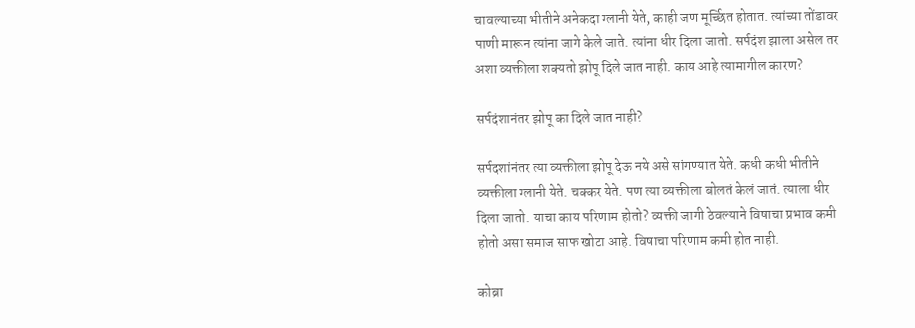चावल्याच्या भीतीने अनेकदा ग्लानी येते, काही जण मूर्च्छित होतात. त्यांच्या तोंडावर पाणी मारून त्यांना जागे केले जाते. त्यांना धीर दिला जातो. सर्पदंश झाला असेल तर अशा व्यक्तीला शक्यतो झोपू दिले जात नाही. काय आहे त्यामागील कारण?

सर्पदंशानंतर झोपू का दिले जात नाही?

सर्पदशांनंतर त्या व्यक्तीला झोपू देऊ नये असे सांगण्यात येते. कधी कधी भीतीने व्यक्तीला ग्लानी येते. चक्कर येते. पण त्या व्यक्तीला बोलतं केलं जातं. त्याला धीर दिला जातो. याचा काय परिणाम होतो? व्यक्ती जागी ठेवल्याने विषाचा प्रभाव कमी होतो असा समाज साफ खोटा आहे. विषाचा परिणाम कमी होत नाही.

कोब्रा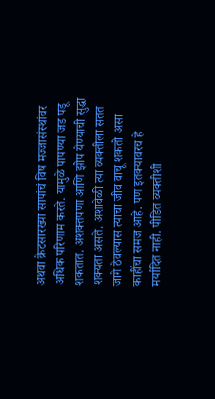अथवा क्रेटसारख्या सापांचं विष मज्जासंस्थांवर अधिक परिणाम करते. यामुळे पापण्या जड पडू शकतात. अशक्तपणा आणि झोप येण्याची सुद्धा शक्यता असते. अशावेळी त्या व्यक्तीला सतत जागे ठेवल्यास त्याचा जीव वाचू शकतो असा काहींचा समज आहे. पण इतक्यावरच हे मर्यादित नाही. पीडित व्यक्तीशी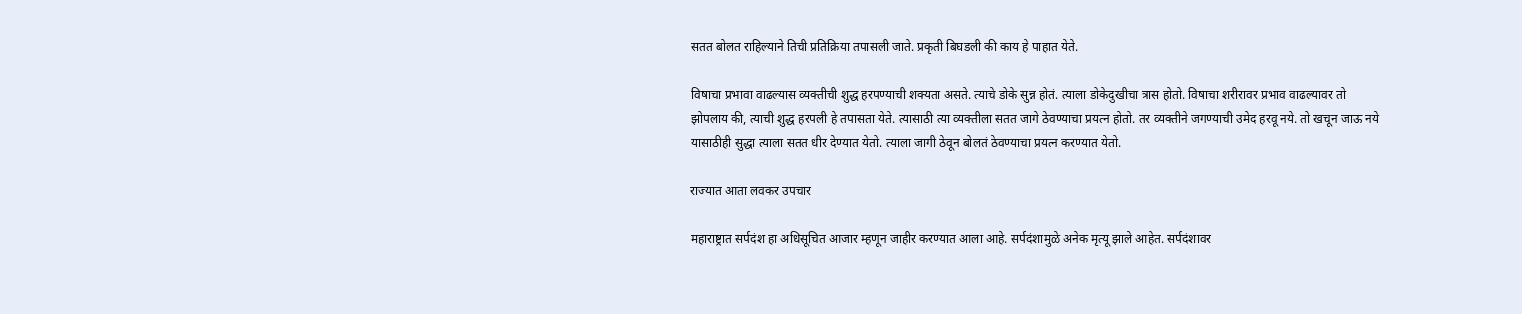सतत बोलत राहिल्याने तिची प्रतिक्रिया तपासली जाते. प्रकृती बिघडली की काय हे पाहात येते.

विषाचा प्रभावा वाढल्यास व्यक्तीची शुद्ध हरपण्याची शक्यता असते. त्याचे डोके सुन्न होतं. त्याला डोकेदुखीचा त्रास होतो. विषाचा शरीरावर प्रभाव वाढल्यावर तो झोपलाय की, त्याची शुद्ध हरपली हे तपासता येते. त्यासाठी त्या व्यक्तीला सतत जागे ठेवण्याचा प्रयत्न होतो. तर व्यक्तीने जगण्याची उमेद हरवू नये. तो खचून जाऊ नये यासाठीही सुद्धा त्याला सतत धीर देण्यात येतो. त्याला जागी ठेवून बोलतं ठेवण्याचा प्रयत्न करण्यात येतो.

राज्यात आता लवकर उपचार

महाराष्ट्रात सर्पदंश हा अधिसूचित आजार म्हणून जाहीर करण्यात आला आहे. सर्पदंशामुळे अनेक मृत्यू झाले आहेत. सर्पदंशावर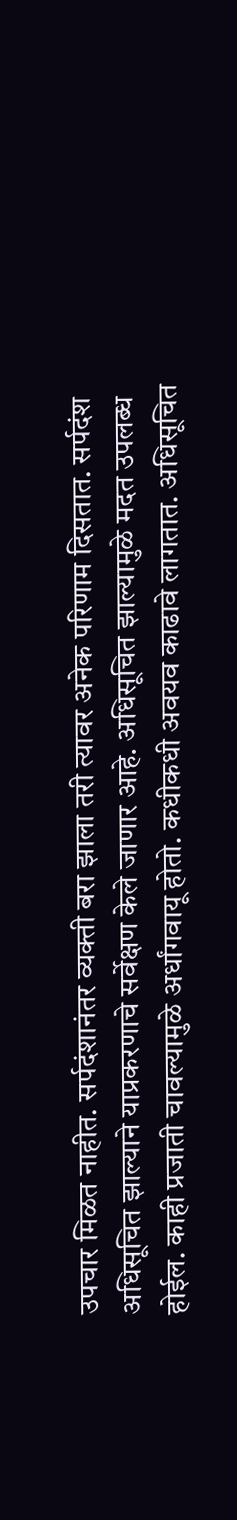उपचार मिळत नाहीत. सर्पदंशानंतर व्यक्ती बरा झाला तरी त्यावर अनेक परिणाम दिसतात. सर्पदंश अधिसूचित झाल्याने याप्रकरणाचे सर्वेक्षण केले जाणार आहे. अधिसूचित झाल्यामुळे मदत उपलब्ध होईल. काही प्रजाती चावल्यामुळे अर्धांगवायू होतो. कधीकधी अवयव काढावे लागतात. अधिसूचित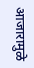आजारामुळे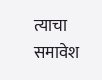त्याचा समावेश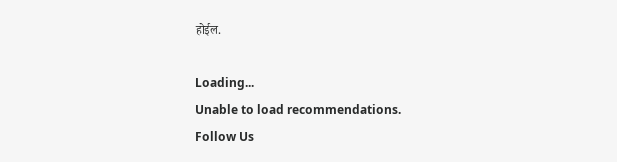होईल.

Loading...
Unable to load recommendations.
Follow Us